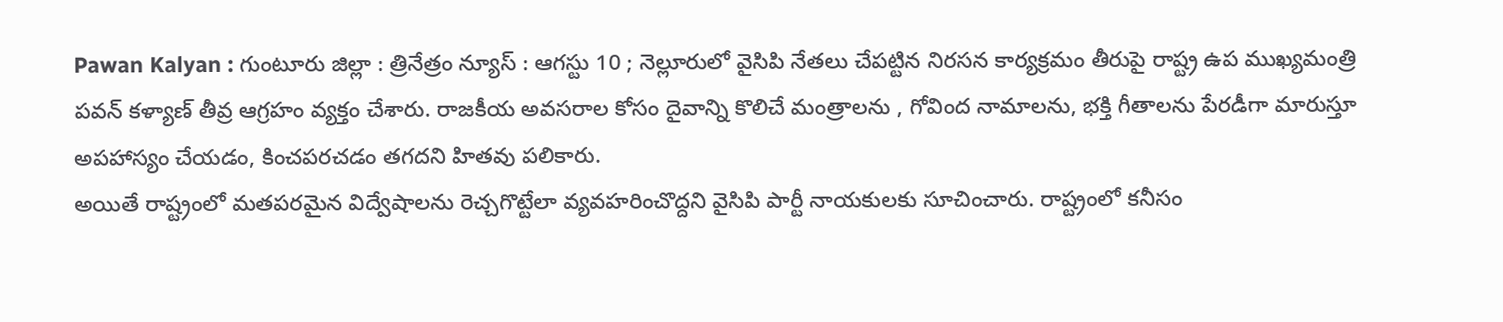Pawan Kalyan : గుంటూరు జిల్లా : త్రినేత్రం న్యూస్ : ఆగస్టు 10 ; నెల్లూరులో వైసిపి నేతలు చేపట్టిన నిరసన కార్యక్రమం తీరుపై రాష్ట్ర ఉప ముఖ్యమంత్రి పవన్ కళ్యాణ్ తీవ్ర ఆగ్రహం వ్యక్తం చేశారు. రాజకీయ అవసరాల కోసం దైవాన్ని కొలిచే మంత్రాలను , గోవింద నామాలను, భక్తి గీతాలను పేరడీగా మారుస్తూ అపహాస్యం చేయడం, కించపరచడం తగదని హితవు పలికారు.
అయితే రాష్ట్రంలో మతపరమైన విద్వేషాలను రెచ్చగొట్టేలా వ్యవహరించొద్దని వైసిపి పార్టీ నాయకులకు సూచించారు. రాష్ట్రంలో కనీసం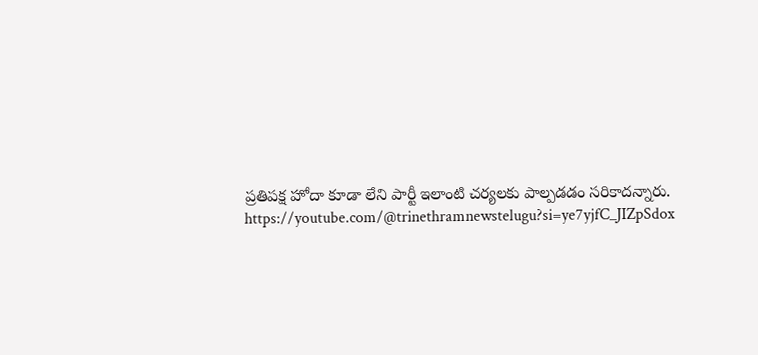ప్రతిపక్ష హోదా కూడా లేని పార్టీ ఇలాంటి చర్యలకు పాల్పడడం సరికాదన్నారు.
https://youtube.com/@trinethramnewstelugu?si=ye7yjfC_JIZpSdox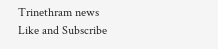Trinethram news
Like and Subscribe